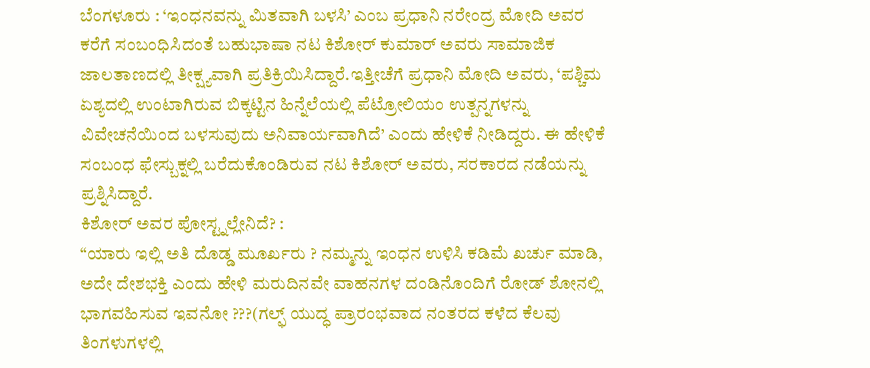ಬೆಂಗಳೂರು : ‘ಇಂಧನವನ್ನು ಮಿತವಾಗಿ ಬಳಸಿ’ ಎಂಬ ಪ್ರಧಾನಿ ನರೇಂದ್ರ ಮೋದಿ ಅವರ ಕರೆಗೆ ಸಂಬಂಧಿಸಿದಂತೆ ಬಹುಭಾಷಾ ನಟ ಕಿಶೋರ್ ಕುಮಾರ್ ಅವರು ಸಾಮಾಜಿಕ ಜಾಲತಾಣದಲ್ಲಿ ತೀಕ್ಷ್ಯವಾಗಿ ಪ್ರತಿಕ್ರಿಯಿಸಿದ್ದಾರೆ.ಇತ್ತೀಚೆಗೆ ಪ್ರಧಾನಿ ಮೋದಿ ಅವರು, ‘ಪಶ್ಚಿಮ ಏಶ್ಯದಲ್ಲಿ ಉಂಟಾಗಿರುವ ಬಿಕ್ಕಟ್ಟಿನ ಹಿನ್ನೆಲೆಯಲ್ಲಿ ಪೆಟ್ರೋಲಿಯಂ ಉತ್ಪನ್ನಗಳನ್ನು ವಿವೇಚನೆಯಿಂದ ಬಳಸುವುದು ಅನಿವಾರ್ಯವಾಗಿದೆ’ ಎಂದು ಹೇಳಿಕೆ ನೀಡಿದ್ದರು. ಈ ಹೇಳಿಕೆ ಸಂಬಂಧ ಫೇಸ್ಬುಕ್ನಲ್ಲಿ ಬರೆದುಕೊಂಡಿರುವ ನಟ ಕಿಶೋರ್ ಅವರು, ಸರಕಾರದ ನಡೆಯನ್ನು ಪ್ರಶ್ನಿಸಿದ್ದಾರೆ.
ಕಿಶೋರ್ ಅವರ ಪೋಸ್ಟ್ನಲ್ಲೇನಿದೆ? :
“ಯಾರು ಇಲ್ಲಿ ಅತಿ ದೊಡ್ಡ ಮೂರ್ಖರು ? ನಮ್ಮನ್ನು ಇಂಧನ ಉಳಿಸಿ ಕಡಿಮೆ ಖರ್ಚು ಮಾಡಿ, ಅದೇ ದೇಶಭಕ್ತಿ ಎಂದು ಹೇಳಿ ಮರುದಿನವೇ ವಾಹನಗಳ ದಂಡಿನೊಂದಿಗೆ ರೋಡ್ ಶೋನಲ್ಲಿ ಭಾಗವಹಿಸುವ ಇವನೋ ???(ಗಲ್ಫ್ ಯುದ್ಧ ಪ್ರಾರಂಭವಾದ ನಂತರದ ಕಳೆದ ಕೆಲವು ತಿಂಗಳುಗಳಲ್ಲಿ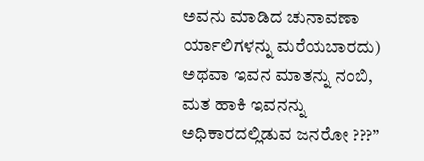ಅವನು ಮಾಡಿದ ಚುನಾವಣಾ ರ್ಯಾಲಿಗಳನ್ನು ಮರೆಯಬಾರದು) ಅಥವಾ ಇವನ ಮಾತನ್ನು ನಂಬಿ, ಮತ ಹಾಕಿ ಇವನನ್ನು ಅಧಿಕಾರದಲ್ಲಿಡುವ ಜನರೋ ???”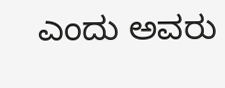ಎಂದು ಅವರು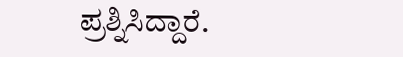ಪ್ರಶ್ನಿಸಿದ್ದಾರೆ.